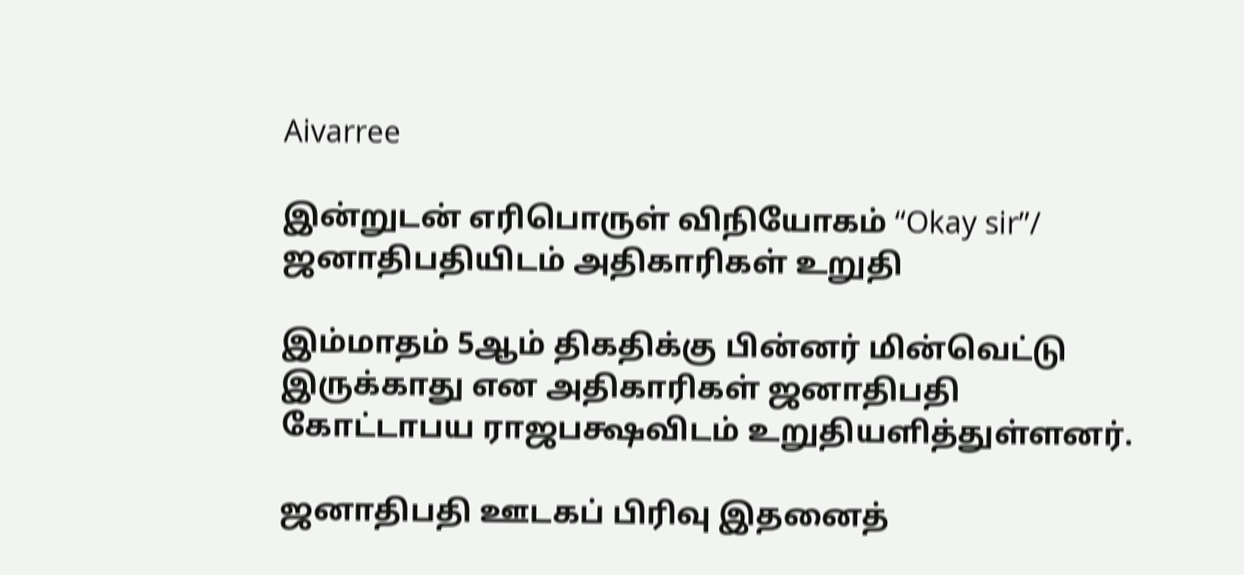Aivarree

இன்றுடன் எரிபொருள் விநியோகம் “Okay sir”/ ஜனாதிபதியிடம் அதிகாரிகள் உறுதி

இம்மாதம் 5ஆம் திகதிக்கு பின்னர் மின்வெட்டு இருக்காது என அதிகாரிகள் ஜனாதிபதி கோட்டாபய ராஜபக்ஷவிடம் உறுதியளித்துள்ளனர்.

ஜனாதிபதி ஊடகப் பிரிவு இதனைத்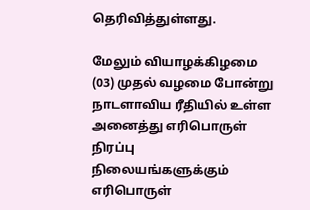தெரிவித்துள்ளது.

மேலும் வியாழக்கிழமை (03) முதல் வழமை போன்று நாடளாவிய ரீதியில் உள்ள அனைத்து எரிபொருள் நிரப்பு நிலையங்களுக்கும் எரிபொருள்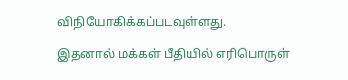விநியோகிக்கப்படவுள்ளது.

இதனால் மக்கள் பீதியில் எரிபொருள்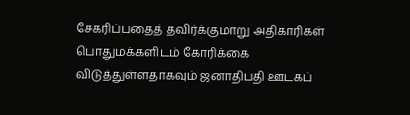சேகரிப்பதைத் தவிர்க்குமாறு அதிகாரிகள் பொதுமக்களிடம் கோரிக்கை விடுத்துள்ளதாகவும் ஜனாதிபதி ஊடகப்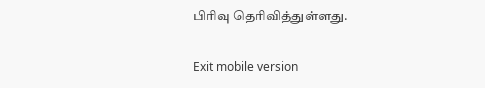பிரிவு தெரிவித்துள்ளது.

Exit mobile version